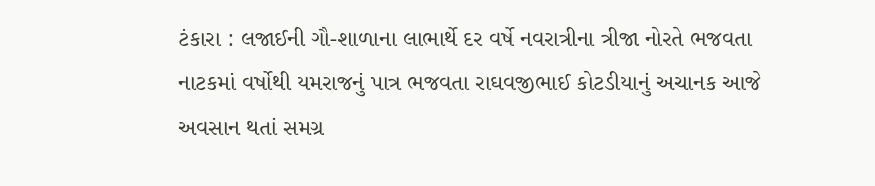ટંકારા : લજાઈની ગૌ-શાળાના લાભાર્થે દર વર્ષે નવરાત્રીના ત્રીજા નોરતે ભજવતા નાટકમાં વર્ષોથી યમરાજનું પાત્ર ભજવતા રાઘવજીભાઈ કોટડીયાનું અચાનક આજે અવસાન થતાં સમગ્ર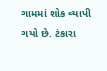ગામમાં શોક વ્યાપી ગયો છે. ટંકારા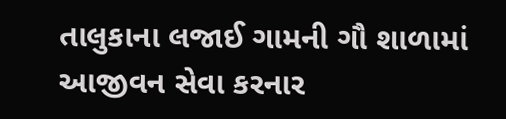તાલુકાના લજાઈ ગામની ગૌ શાળામાં આજીવન સેવા કરનાર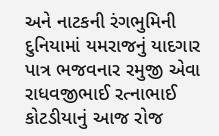અને નાટકની રંગભુમિની દુનિયામાં યમરાજનું યાદગાર પાત્ર ભજવનાર રમુજી એવા રાધવજીભાઈ રત્નાભાઈ કોટડીયાનું આજ રોજ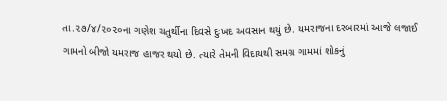તા.૨૭/૪/૨૦૨૦ના ગણેશ ચતુર્થીના દિવસે દુઃખદ અવસાન થયું છે. યમરાજના દરબારમાં આજે લજાઈ ગામનો બીજો યમરાજ હાજર થયો છે. ત્યારે તેમની વિદાયથી સમગ્ર ગામમાં શોકનું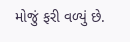મોજું ફરી વળ્યું છે.